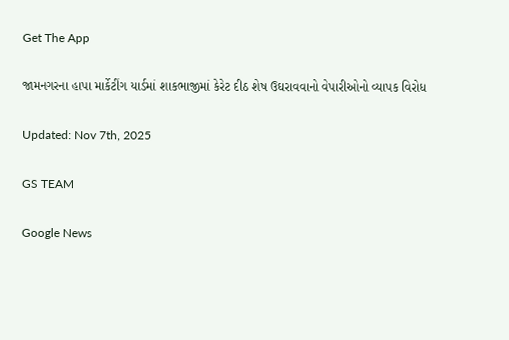Get The App

જામનગરના હાપા માર્કેટીંગ યાર્ડમાં શાકભાજીમાં કેરેટ દીઠ શેષ ઉઘરાવવાનો વેપારીઓનો વ્યાપક વિરોધ

Updated: Nov 7th, 2025

GS TEAM

Google News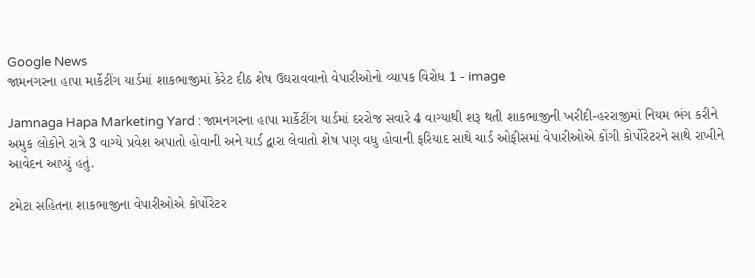Google News
જામનગરના હાપા માર્કેટીંગ યાર્ડમાં શાકભાજીમાં કેરેટ દીઠ શેષ ઉઘરાવવાનો વેપારીઓનો વ્યાપક વિરોધ 1 - image

Jamnaga Hapa Marketing Yard : જામનગરના હાપા માર્કેટીંગ યાર્ડમાં દરરોજ સવારે 4 વાગ્યાથી શરૂ થતી શાકભાજીની ખરીદી-હરરાજીમાં નિયમ ભંગ કરીને અમુક લોકોને રાત્રે 3 વાગ્યે પ્રવેશ અપાતો હોવાની અને યાર્ડ દ્વારા લેવાતો શેષ પણ વધુ હોવાની ફરિયાદ સાથે ચાર્ડ ઓફીસમાં વેપારીઓએ કોંગી કોર્પોરેટરને સાથે રાખીને આવેદન આપ્યું હતું.

ટમેટા સહિતના શાકભાજીના વેપારીઓએ કોર્પોરેટર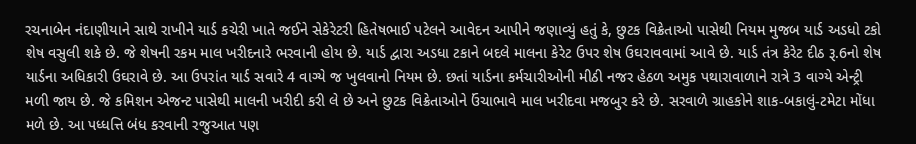રચનાબેન નંદાણીયાને સાથે રાખીને યાર્ડ કચેરી ખાતે જઈને સેકેરેટરી હિતેષભાઈ પટેલને આવેદન આપીને જણાવ્યું હતું કે, છુટક વિક્રેતાઓ પાસેથી નિયમ મુજબ યાર્ડ અડધો ટકો શેષ વસુલી શકે છે. જે શેષની રકમ માલ ખરીદનારે ભરવાની હોય છે. યાર્ડ દ્વારા અડધા ટકાને બદલે માલના કેરેટ ઉપર શેષ ઉઘરાવવામાં આવે છે. યાર્ડ તંત્ર કેરેટ દીઠ રૂ.6નો શેષ યાર્ડના અધિકારી ઉઘરાવે છે. આ ઉપરાંત યાર્ડ સવારે 4 વાગ્યે જ ખુલવાનો નિયમ છે. છતાં યાર્ડના કર્મચારીઓની મીઠી નજર હેઠળ અમુક પથારાવાળાને રાત્રે 3 વાગ્યે એન્ટ્રી મળી જાય છે. જે કમિશન એજન્ટ પાસેથી માલની ખરીદી કરી લે છે અને છુટક વિક્રેતાઓને ઉંચાભાવે માલ ખરીદવા મજબુર કરે છે. સરવાળે ગ્રાહકોને શાક-બકાલું-ટમેટા મોંધા મળે છે. આ પધ્ધત્તિ બંધ કરવાની રજુઆત પણ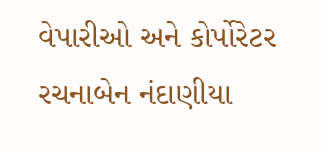વેપારીઓ અને કોર્પોરેટર રચનાબેન નંદાણીયા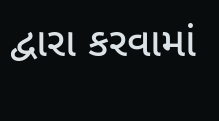દ્વારા કરવામાં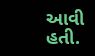આવી હતી.